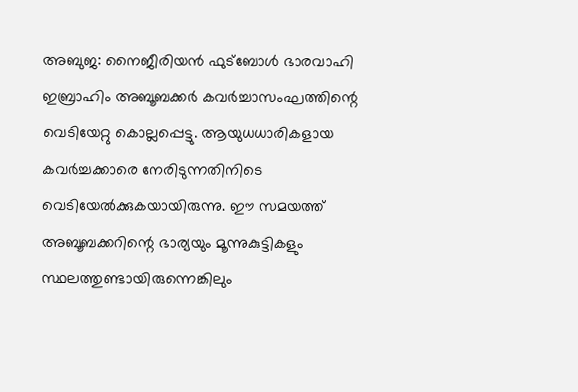അബുജ: നൈജീരിയൻ ഫുട്ബോൾ ഭാരവാഹി ഇബ്രാഹിം അബൂബക്കർ കവർച്ചാസംഘത്തിന്റെ വെടിയേറ്റു കൊല്ലപ്പെട്ടു. ആയുധധാരികളായ കവർച്ചക്കാരെ നേരിടുന്നതിനിടെ വെടിയേൽക്കുകയായിരുന്നു. ഈ സമയത്ത് അബൂബക്കറിന്റെ ഭാര്യയും മൂന്നുകുട്ടികളും സ്ഥലത്തുണ്ടായിരുന്നെങ്കിലും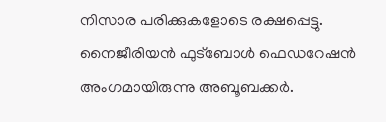നിസാര പരിക്കുകളോടെ രക്ഷപ്പെട്ടു. നൈജീരിയൻ ഫുട്ബോൾ ഫെഡറേഷൻ അംഗമായിരുന്നു അബൂബക്കർ.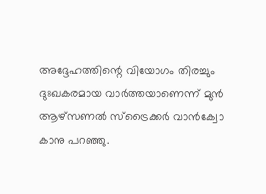അദ്ദേഹത്തിന്റെ വിയോഗം തിരച്ചും ദുഃഖകരമായ വാർത്തയാണെന്ന് മുൻ ആഴ്സണൽ സ്ട്രൈക്കർ വാൻക്വോ കാനു പറഞ്ഞു.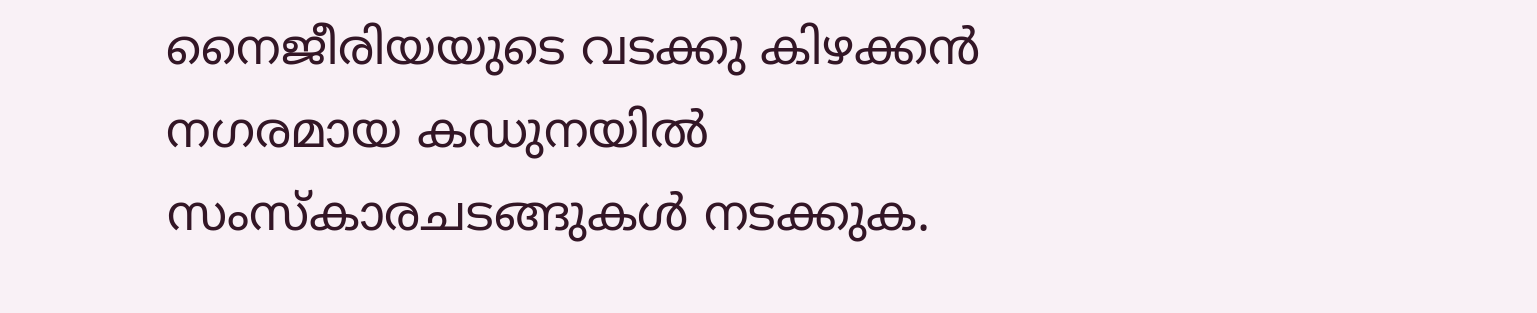നൈജീരിയയുടെ വടക്കു കിഴക്കൻ നഗരമായ കഡുനയിൽ സംസ്കാരചടങ്ങുകൾ നടക്കുക.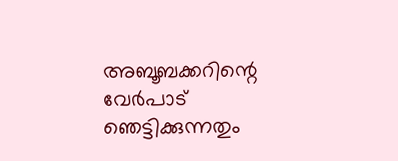അബൂബക്കറിന്റെ വേർപാട് ഞെട്ടിക്കുന്നതും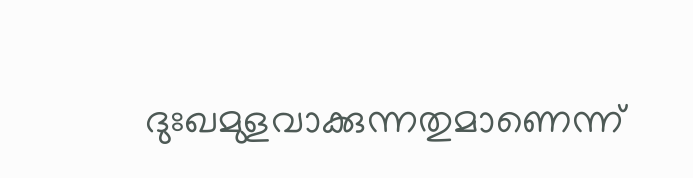ദുഃഖമുളവാക്കുന്നതുമാണെന്ന്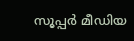സൂപ്പർ മീഡിയ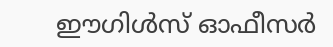ഈഗിൾസ് ഓഫീസർ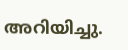അറിയിച്ചു.